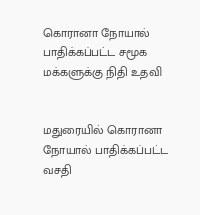கொரானா நோயால் பாதிக்கப்பட்ட சமூக மக்களுக்கு நிதி உதவி


மதுரையில் கொரானா நோயால் பாதிக்கப்பட்ட வசதி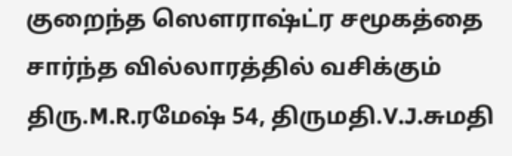குறைந்த ஸௌராஷ்ட்ர சமூகத்தை சார்ந்த வில்லாரத்தில் வசிக்கும் திரு.M.R.ரமேஷ் 54, திருமதி.V.J.சுமதி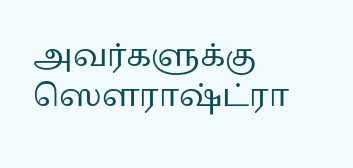அவர்களுக்கு ஸௌராஷ்ட்ரா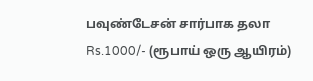பவுண்டேசன் சார்பாக தலா Rs.1000/- (ரூபாய் ஒரு ஆயிரம்)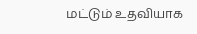மட்டும் உதவியாக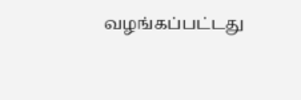வழங்கப்பட்டது